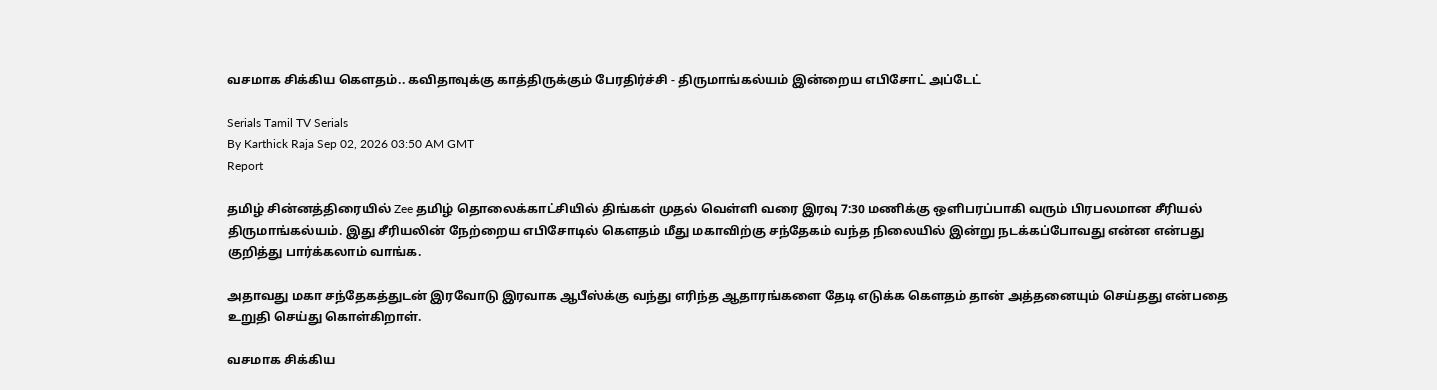வசமாக சிக்கிய கௌதம்.. கவிதாவுக்கு காத்திருக்கும் பேரதிர்ச்சி - திருமாங்கல்யம் இன்றைய எபிசோட் அப்டேட்

Serials Tamil TV Serials
By Karthick Raja Sep 02, 2026 03:50 AM GMT
Report

தமிழ் சின்னத்திரையில் Zee தமிழ் தொலைக்காட்சியில் திங்கள் முதல் வெள்ளி வரை இரவு 7:30 மணிக்கு ஒளிபரப்பாகி வரும் பிரபலமான சீரியல் திருமாங்கல்யம். இது சீரியலின் நேற்றைய எபிசோடில் கௌதம் மீது மகாவிற்கு சந்தேகம் வந்த நிலையில் இன்று நடக்கப்போவது என்ன என்பது குறித்து பார்க்கலாம் வாங்க.

அதாவது மகா சந்தேகத்துடன் இரவோடு இரவாக ஆபீஸ்க்கு வந்து எரிந்த ஆதாரங்களை தேடி எடுக்க கௌதம் தான் அத்தனையும் செய்தது என்பதை உறுதி செய்து கொள்கிறாள்.

வசமாக சிக்கிய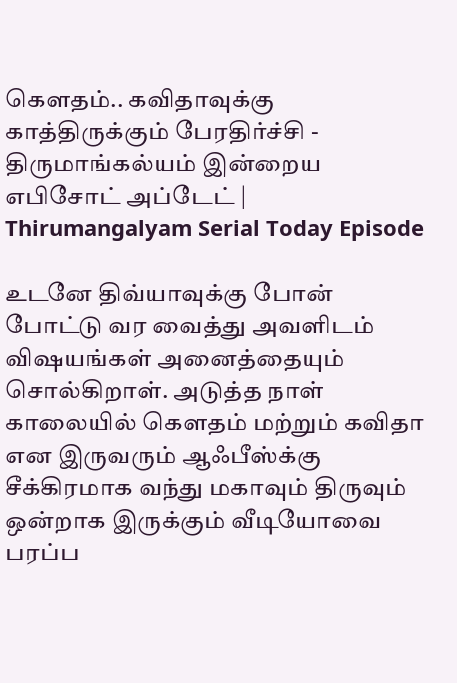கௌதம்.. கவிதாவுக்கு காத்திருக்கும் பேரதிர்ச்சி - திருமாங்கல்யம் இன்றைய எபிசோட் அப்டேட் | Thirumangalyam Serial Today Episode

உடனே திவ்யாவுக்கு போன் போட்டு வர வைத்து அவளிடம் விஷயங்கள் அனைத்தையும் சொல்கிறாள். அடுத்த நாள் காலையில் கௌதம் மற்றும் கவிதா என இருவரும் ஆஃபீஸ்க்கு சீக்கிரமாக வந்து மகாவும் திருவும் ஒன்றாக இருக்கும் வீடியோவை பரப்ப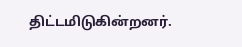திட்டமிடுகின்றனர்.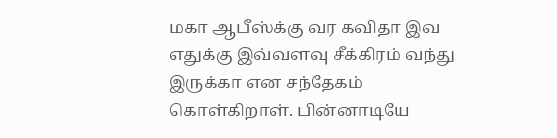மகா ஆபீஸ்க்கு வர கவிதா இவ எதுக்கு இவ்வளவு சீக்கிரம் வந்து இருக்கா என சந்தேகம் கொள்கிறாள். பின்னாடியே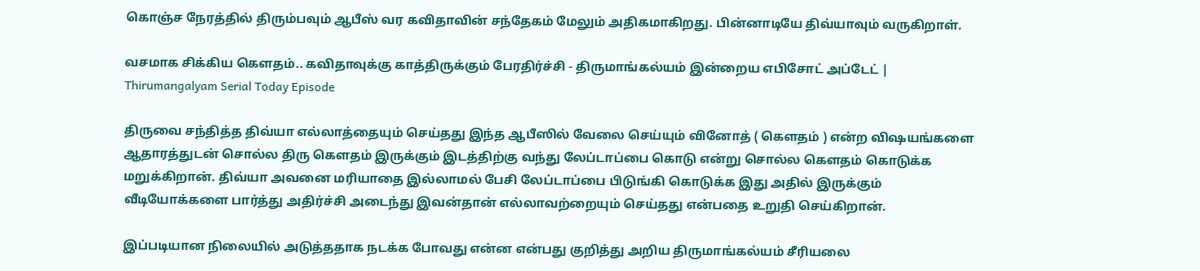கொஞ்ச நேரத்தில் திரும்பவும் ஆபீஸ் வர கவிதாவின் சந்தேகம் மேலும் அதிகமாகிறது. பின்னாடியே திவ்யாவும் வருகிறாள்.

வசமாக சிக்கிய கௌதம்.. கவிதாவுக்கு காத்திருக்கும் பேரதிர்ச்சி - திருமாங்கல்யம் இன்றைய எபிசோட் அப்டேட் | Thirumangalyam Serial Today Episode

திருவை சந்தித்த திவ்யா எல்லாத்தையும் செய்தது இந்த ஆபீஸில் வேலை செய்யும் வினோத் ( கௌதம் ) என்ற விஷயங்களை ஆதாரத்துடன் சொல்ல திரு கெளதம் இருக்கும் இடத்திற்கு வந்து லேப்டாப்பை கொடு என்று சொல்ல கௌதம் கொடுக்க மறுக்கிறான். திவ்யா அவனை மரியாதை இல்லாமல் பேசி லேப்டாப்பை பிடுங்கி கொடுக்க இது அதில் இருக்கும் வீடியோக்களை பார்த்து அதிர்ச்சி அடைந்து இவன்தான் எல்லாவற்றையும் செய்தது என்பதை உறுதி செய்கிறான்.

இப்படியான நிலையில் அடுத்ததாக நடக்க போவது என்ன என்பது குறித்து அறிய திருமாங்கல்யம் சீரியலை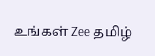உங்கள் Zee தமிழ்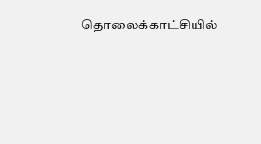தொலைக்காட்சியில்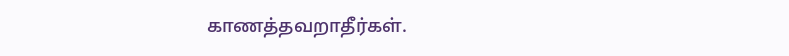காணத்தவறாதீர்கள்.